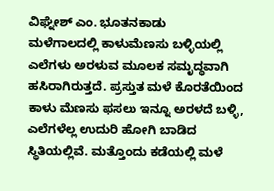ವಿಘ್ನೇಶ್ ಎಂ. ಭೂತನಕಾಡು
ಮಳೆಗಾಲದಲ್ಲಿ ಕಾಳುಮೆಣಸು ಬಳ್ಳಿಯಲ್ಲಿ ಎಲೆಗಳು ಅರಳುವ ಮೂಲಕ ಸಮೃದ್ಧವಾಗಿ ಹಸಿರಾಗಿರುತ್ತದೆ. ಪ್ರಸ್ತುತ ಮಳೆ ಕೊರತೆಯಿಂದ ಕಾಳು ಮೆಣಸು ಫಸಲು ಇನ್ನೂ ಅರಳದೆ ಬಳ್ಳಿ, ಎಲೆಗಳೆಲ್ಲ ಉದುರಿ ಹೋಗಿ ಬಾಡಿದ ಸ್ಥಿತಿಯಲ್ಲಿವೆ. ಮತ್ತೊಂದು ಕಡೆಯಲ್ಲಿ ಮಳೆ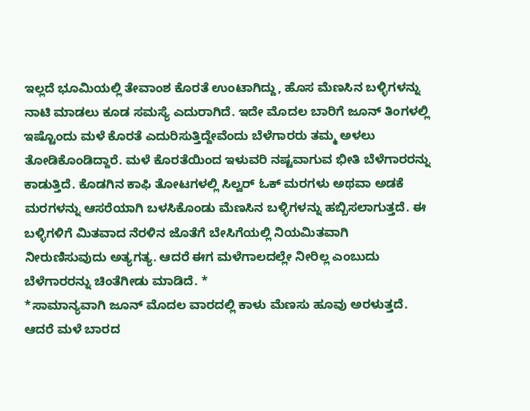ಇಲ್ಲದೆ ಭೂಮಿಯಲ್ಲಿ ತೇವಾಂಶ ಕೊರತೆ ಉಂಟಾಗಿದ್ದು, ಹೊಸ ಮೆಣಸಿನ ಬಳ್ಳಿಗಳನ್ನು ನಾಟಿ ಮಾಡಲು ಕೂಡ ಸಮಸ್ಯೆ ಎದುರಾಗಿದೆ. ಇದೇ ಮೊದಲ ಬಾರಿಗೆ ಜೂನ್ ತಿಂಗಳಲ್ಲಿ ಇಷ್ಟೊಂದು ಮಳೆ ಕೊರತೆ ಎದುರಿಸುತ್ತಿದ್ದೇವೆಂದು ಬೆಳೆಗಾರರು ತಮ್ಮ ಅಳಲು ತೋಡಿಕೊಂಡಿದ್ದಾರೆ. ಮಳೆ ಕೊರತೆಯಿಂದ ಇಳುವರಿ ನಷ್ಟವಾಗುವ ಭೀತಿ ಬೆಳೆಗಾರರನ್ನು ಕಾಡುತ್ತಿದೆ. ಕೊಡಗಿನ ಕಾಫಿ ತೋಟಗಳಲ್ಲಿ ಸಿಲ್ವರ್ ಓಕ್ ಮರಗಳು ಅಥವಾ ಅಡಕೆ ಮರಗಳನ್ನು ಆಸರೆಯಾಗಿ ಬಳಸಿಕೊಂಡು ಮೆಣಸಿನ ಬಳ್ಳಿಗಳನ್ನು ಹಬ್ಬಿಸಲಾಗುತ್ತದೆ. ಈ ಬಳ್ಳಿಗಳಿಗೆ ಮಿತವಾದ ನೆರಳಿನ ಜೊತೆಗೆ ಬೇಸಿಗೆಯಲ್ಲಿ ನಿಯಮಿತವಾಗಿ ನೀರುಣಿಸುವುದು ಅತ್ಯಗತ್ಯ. ಆದರೆ ಈಗ ಮಳೆಗಾಲದಲ್ಲೇ ನೀರಿಲ್ಲ ಎಂಬುದು ಬೆಳೆಗಾರರನ್ನು ಚಿಂತೆಗೀಡು ಮಾಡಿದೆ. *
*ಸಾಮಾನ್ಯವಾಗಿ ಜೂನ್ ಮೊದಲ ವಾರದಲ್ಲಿ ಕಾಳು ಮೆಣಸು ಹೂವು ಅರಳುತ್ತದೆ. ಆದರೆ ಮಳೆ ಬಾರದ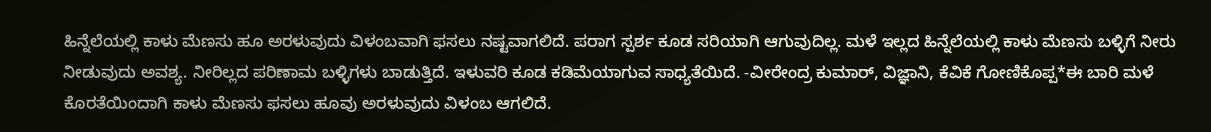ಹಿನ್ನೆಲೆಯಲ್ಲಿ ಕಾಳು ಮೆಣಸು ಹೂ ಅರಳುವುದು ವಿಳಂಬವಾಗಿ ಫಸಲು ನಷ್ಟವಾಗಲಿದೆ. ಪರಾಗ ಸ್ಪರ್ಶ ಕೂಡ ಸರಿಯಾಗಿ ಆಗುವುದಿಲ್ಲ. ಮಳೆ ಇಲ್ಲದ ಹಿನ್ನೆಲೆಯಲ್ಲಿ ಕಾಳು ಮೆಣಸು ಬಳ್ಳಿಗೆ ನೀರು ನೀಡುವುದು ಅವಶ್ಯ. ನೀರಿಲ್ಲದ ಪರಿಣಾಮ ಬಳ್ಳಿಗಳು ಬಾಡುತ್ತಿದೆ. ಇಳುವರಿ ಕೂಡ ಕಡಿಮೆಯಾಗುವ ಸಾಧ್ಯತೆಯಿದೆ. -ವೀರೇಂದ್ರ ಕುಮಾರ್, ವಿಜ್ಞಾನಿ, ಕೆವಿಕೆ ಗೋಣಿಕೊಪ್ಪ*ಈ ಬಾರಿ ಮಳೆ ಕೊರತೆಯಿಂದಾಗಿ ಕಾಳು ಮೆಣಸು ಫಸಲು ಹೂವು ಅರಳುವುದು ವಿಳಂಬ ಆಗಲಿದೆ.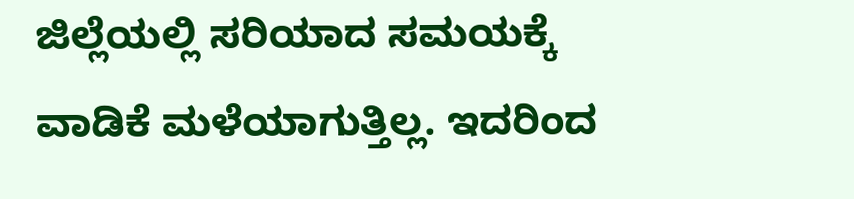ಜಿಲ್ಲೆಯಲ್ಲಿ ಸರಿಯಾದ ಸಮಯಕ್ಕೆ ವಾಡಿಕೆ ಮಳೆಯಾಗುತ್ತಿಲ್ಲ. ಇದರಿಂದ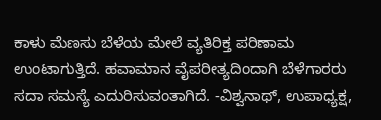ಕಾಳು ಮೆಣಸು ಬೆಳೆಯ ಮೇಲೆ ವ್ಯತಿರಿಕ್ತ ಪರಿಣಾಮ ಉಂಟಾಗುತ್ತಿದೆ. ಹವಾಮಾನ ವೈಪರೀತ್ಯದಿಂದಾಗಿ ಬೆಳೆಗಾರರು ಸದಾ ಸಮಸ್ಯೆ ಎದುರಿಸುವಂತಾಗಿದೆ. -ವಿಶ್ವನಾಥ್, ಉಪಾಧ್ಯಕ್ಷ,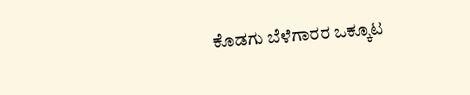ಕೊಡಗು ಬೆಳೆಗಾರರ ಒಕ್ಕೂಟ